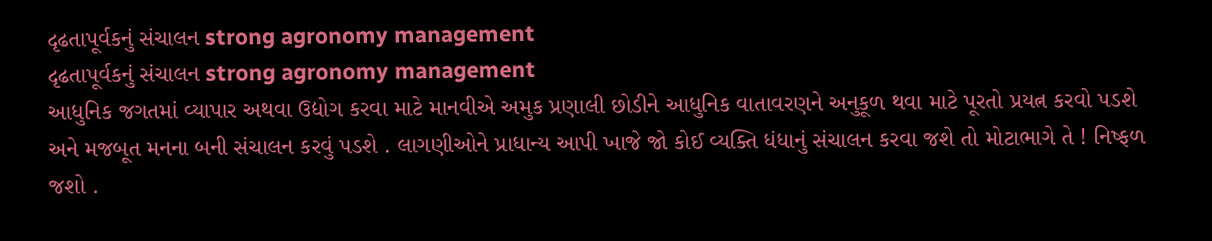દૃઢતાપૂર્વકનું સંચાલન strong agronomy management
દૃઢતાપૂર્વકનું સંચાલન strong agronomy management
આધુનિક જગતમાં વ્યાપાર અથવા ઉદ્યોગ કરવા માટે માનવીએ અમુક પ્રણાલી છોડીને આધુનિક વાતાવરણને અનુકૂળ થવા માટે પૂરતો પ્રયત્ન કરવો પડશે અને મજબૂત મનના બની સંચાલન કરવું પડશે . લાગણીઓને પ્રાધાન્ય આપી ખાજે જો કોઈ વ્યક્તિ ધંધાનું સંચાલન કરવા જશે તો મોટાભાગે તે ! નિષ્ફળ જશો .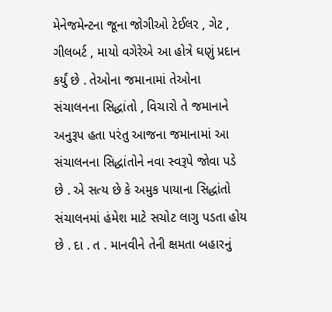મેનેજમેન્ટના જૂના જોગીઓ ટેઈલર , ગેટ , ગીલબર્ટ , માયો વગેરેએ આ હોત્રે ઘણું પ્રદાન કર્યું છે . તેઓના જમાનામાં તેઓના સંચાલનના સિદ્ધાંતો , વિચારો તે જમાનાને અનુરૂપ હતા પરંતુ આજના જમાનામાં આ સંચાલનના સિદ્ધાંતોને નવા સ્વરૂપે જોવા પડે છે . એ સત્ય છે કે અમુક પાયાના સિદ્ધાંતો સંચાલનમાં હંમેશ માટે સચોટ લાગુ પડતા હોય છે . દા . ત . માનવીને તેની ક્ષમતા બહારનું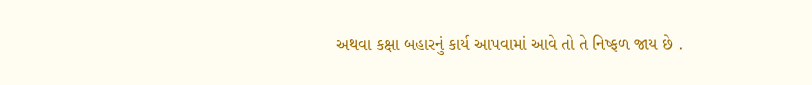અથવા કક્ષા બહારનું કાર્ય આપવામાં આવે તો તે નિષ્ફળ જાય છે .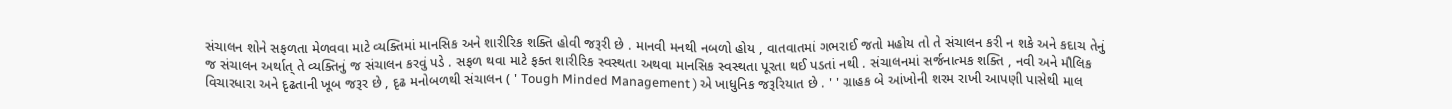સંચાલન શોને સફળતા મેળવવા માટે વ્યક્તિમાં માનસિક અને શારીરિક શક્તિ હોવી જરૂરી છે . માનવી મનથી નબળો હોય , વાતવાતમાં ગભરાઈ જતો મહોય તો તે સંચાલન કરી ન શકે અને કદાચ તેનું જ સંચાલન અર્થાત્ તે વ્યક્તિનું જ સંચાલન કરવું પડે . સફળ થવા માટે ફક્ત શારીરિક સ્વસ્થતા અથવા માનસિક સ્વસ્થતા પૂરતા થઈ પડતાં નથી . સંચાલનમાં સર્જનાત્મક શક્તિ , નવી અને મૌલિક વિચારધારા અને દૃઢતાની ખૂબ જરૂર છે , દૃઢ મનોબળથી સંચાલન ( ' Tough Minded Management ) એ ખાધુનિક જરૂરિયાત છે . ' ' ગ્રાહક બે આંખોની શરમ રાખી આપણી પાસેથી માલ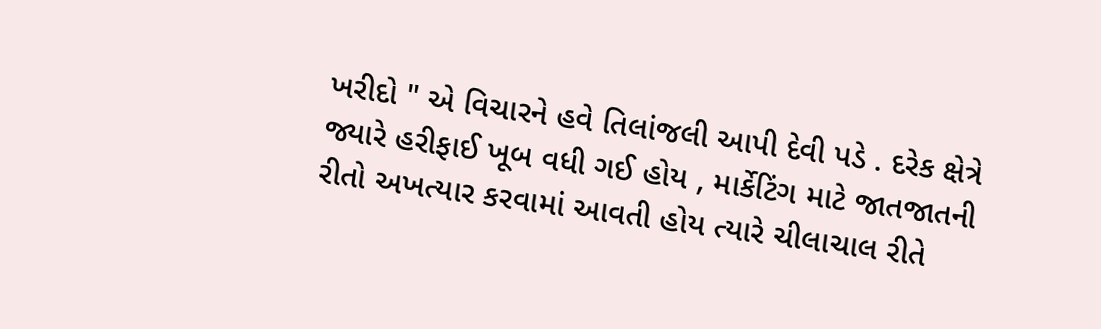ખરીદો " એ વિચારને હવે તિલાંજલી આપી દેવી પડે . દરેક ક્ષેત્રે જ્યારે હરીફાઈ ખૂબ વધી ગઈ હોય , માર્કેટિંગ માટે જાતજાતની રીતો અખત્યાર કરવામાં આવતી હોય ત્યારે ચીલાચાલ રીતે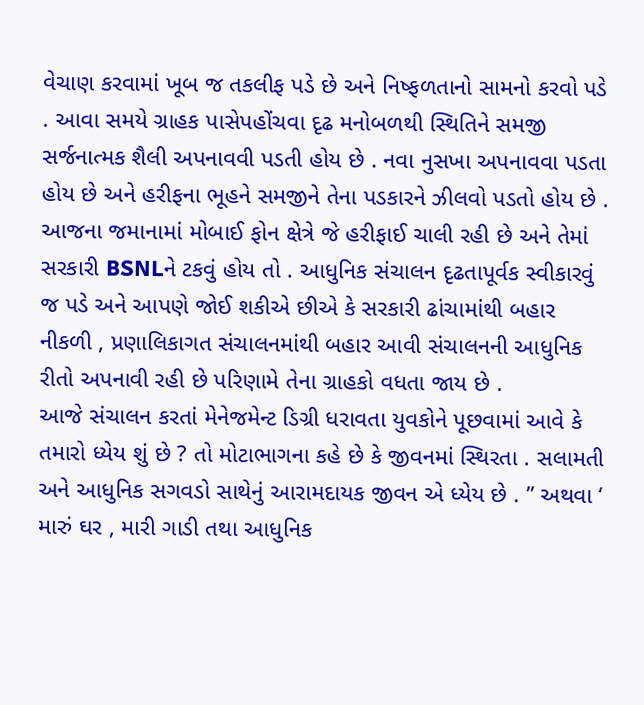વેચાણ કરવામાં ખૂબ જ તકલીફ પડે છે અને નિષ્ફળતાનો સામનો કરવો પડે . આવા સમયે ગ્રાહક પાસેપહોંચવા દૃઢ મનોબળથી સ્થિતિને સમજી સર્જનાત્મક શૈલી અપનાવવી પડતી હોય છે . નવા નુસખા અપનાવવા પડતા હોય છે અને હરીફના ભૂહને સમજીને તેના પડકારને ઝીલવો પડતો હોય છે . આજના જમાનામાં મોબાઈ ફોન ક્ષેત્રે જે હરીફાઈ ચાલી રહી છે અને તેમાં સરકારી BSNLને ટકવું હોય તો . આધુનિક સંચાલન દૃઢતાપૂર્વક સ્વીકારવું જ પડે અને આપણે જોઈ શકીએ છીએ કે સરકારી ઢાંચામાંથી બહાર નીકળી , પ્રણાલિકાગત સંચાલનમાંથી બહાર આવી સંચાલનની આધુનિક રીતો અપનાવી રહી છે પરિણામે તેના ગ્રાહકો વધતા જાય છે .
આજે સંચાલન કરતાં મેનેજમેન્ટ ડિગ્રી ધરાવતા યુવકોને પૂછવામાં આવે કે તમારો ધ્યેય શું છે ? તો મોટાભાગના કહે છે કે જીવનમાં સ્થિરતા . સલામતી અને આધુનિક સગવડો સાથેનું આરામદાયક જીવન એ ધ્યેય છે . ” અથવા ‘ મારું ઘર , મારી ગાડી તથા આધુનિક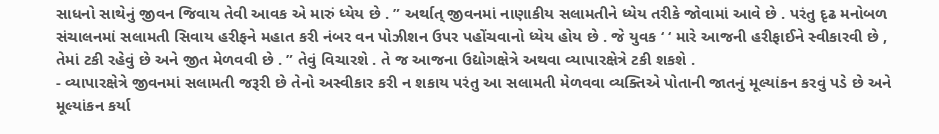સાધનો સાથેનું જીવન જિવાય તેવી આવક એ મારું ધ્યેય છે . ” અર્થાત્ જીવનમાં નાણાકીય સલામતીને ધ્યેય તરીકે જોવામાં આવે છે . પરંતુ દૃઢ મનોબળ સંચાલનમાં સલામતી સિવાય હરીફને મહાત કરી નંબર વન પોઝીશન ઉપર પહોંચવાનો ધ્યેય હોય છે . જે યુવક ‘ ‘ મારે આજની હરીફાઈને સ્વીકારવી છે , તેમાં ટકી રહેવું છે અને જીત મેળવવી છે . ” તેવું વિચારશે . તે જ આજના ઉદ્યોગક્ષેત્રે અથવા વ્યાપારક્ષેત્રે ટકી શકશે .
- વ્યાપારક્ષેત્રે જીવનમાં સલામતી જરૂરી છે તેનો અસ્વીકાર કરી ન શકાય પરંતુ આ સલામતી મેળવવા વ્યક્તિએ પોતાની જાતનું મૂલ્યાંકન કરવું પડે છે અને મૂલ્યાંકન કર્યા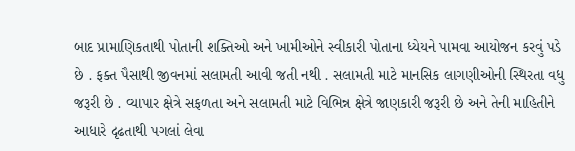બાદ પ્રામાણિકતાથી પોતાની શક્તિઓ અને ખામીઓને સ્વીકારી પોતાના ધ્યેયને પામવા આયોજન કરવું પડે છે . ફક્ત પૈસાથી જીવનમાં સલામતી આવી જતી નથી . સલામતી માટે માનસિક લાગણીઓની સ્થિરતા વધુ જરૂરી છે . વ્યાપાર ક્ષેત્રે સફળતા અને સલામતી માટે વિભિન્ન ક્ષેત્રે જાણકારી જરૂરી છે અને તેની માહિતીને આધારે દૃઢતાથી પગલાં લેવા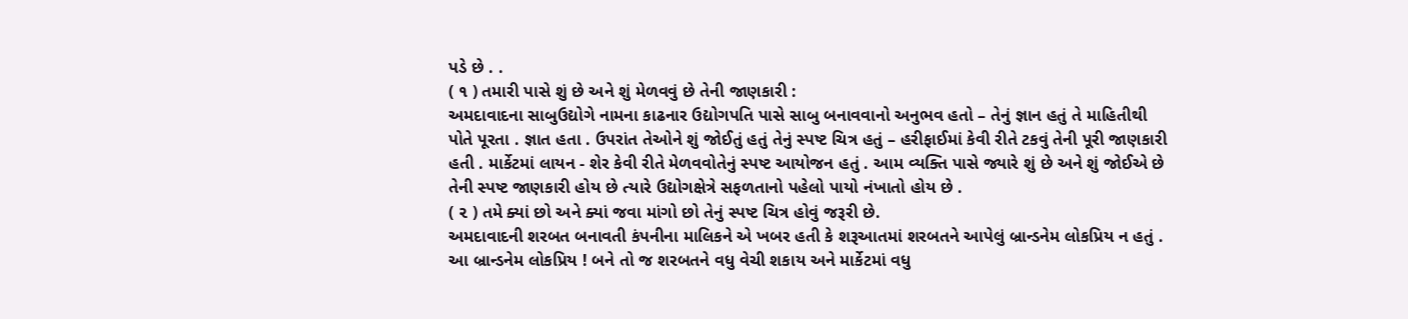પડે છે . .
( ૧ ) તમારી પાસે શું છે અને શું મેળવવું છે તેની જાણકારી :
અમદાવાદના સાબુઉદ્યોગે નામના કાઢનાર ઉદ્યોગપતિ પાસે સાબુ બનાવવાનો અનુભવ હતો – તેનું જ્ઞાન હતું તે માહિતીથી પોતે પૂરતા . જ્ઞાત હતા . ઉપરાંત તેઓને શું જોઈતું હતું તેનું સ્પષ્ટ ચિત્ર હતું – હરીફાઈમાં કેવી રીતે ટકવું તેની પૂરી જાણકારી હતી . માર્કેટમાં લાયન - શેર કેવી રીતે મેળવવોતેનું સ્પષ્ટ આયોજન હતું . આમ વ્યક્તિ પાસે જ્યારે શું છે અને શું જોઈએ છે તેની સ્પષ્ટ જાણકારી હોય છે ત્યારે ઉદ્યોગક્ષેત્રે સફળતાનો પહેલો પાયો નંખાતો હોય છે .
( ૨ ) તમે ક્યાં છો અને ક્યાં જવા માંગો છો તેનું સ્પષ્ટ ચિત્ર હોવું જરૂરી છે.
અમદાવાદની શરબત બનાવતી કંપનીના માલિકને એ ખબર હતી કે શરૂઆતમાં શરબતને આપેલું બ્રાન્ડનેમ લોકપ્રિય ન હતું . આ બ્રાન્ડનેમ લોકપ્રિય ! બને તો જ શરબતને વધુ વેચી શકાય અને માર્કેટમાં વધુ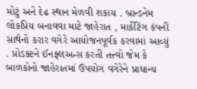મોટું અને દેઢ સ્થાન મેળવી શકાય . બ્રાન્ડનેમ લોકપ્રિય બનાવવા માટે જાહેરાત , માર્કેટિંગ કંપની સાથેનો કરાર વગેરે આયોજનપૂર્વક કરવામાં આવ્યું . પ્રોડક્ટને ઈનફ્લઅન્સ કરતી તત્ત્વો જેમ કે બાળકોનો જાહેરાતમાં ઉપયોગ વગેરેને પ્રાધાન્ય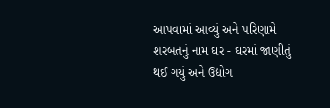આપવામાં આવ્યું અને પરિણામે શરબતનું નામ ઘર - ઘરમાં જાણીતું થઈ ગયું અને ઉદ્યોગ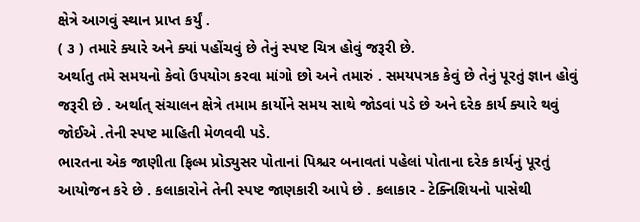ક્ષેત્રે આગવું સ્થાન પ્રાપ્ત કર્યું .
( ૩ ) તમારે ક્યારે અને ક્યાં પહોંચવું છે તેનું સ્પષ્ટ ચિત્ર હોવું જરૂરી છે.
અર્થાતુ તમે સમયનો કેવો ઉપયોગ કરવા માંગો છો અને તમારું . સમયપત્રક કેવું છે તેનું પૂરતું જ્ઞાન હોવું જરૂરી છે . અર્થાત્ સંચાલન ક્ષેત્રે તમામ કાર્યોને સમય સાથે જોડવાં પડે છે અને દરેક કાર્ય ક્યારે થવું જોઈએ .તેની સ્પષ્ટ માહિતી મેળવવી પડે.
ભારતના એક જાણીતા ફિલ્મ પ્રોડ્યુસર પોતાનાં પિશ્ચર બનાવતાં પહેલાં પોતાના દરેક કાર્યનું પૂરતું આયોજન કરે છે . કલાકારોને તેની સ્પષ્ટ જાણકારી આપે છે . કલાકાર - ટેક્નિશિયનો પાસેથી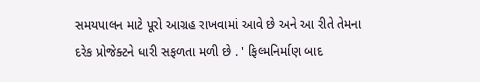સમયપાલન માટે પૂરો આગ્રહ રાખવામાં આવે છે અને આ રીતે તેમના દરેક પ્રોજેક્ટને ધારી સફળતા મળી છે . ' ફિલ્મનિર્માણ બાદ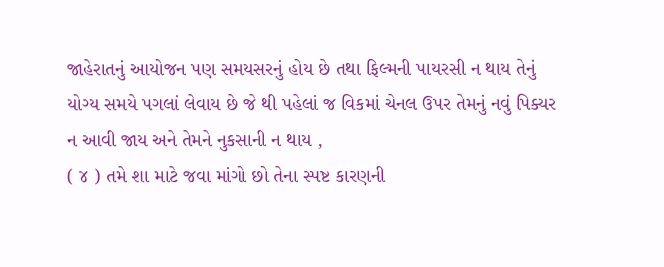જાહેરાતનું આયોજન પણ સમયસરનું હોય છે તથા ફિલ્મની પાયરસી ન થાય તેનું યોગ્ય સમયે પગલાં લેવાય છે જે થી પહેલાં જ વિકમાં ચેનલ ઉપર તેમનું નવું પિક્યર ન આવી જાય અને તેમને નુકસાની ન થાય ,
( ૪ ) તમે શા માટે જવા માંગો છો તેના સ્પષ્ટ કારણની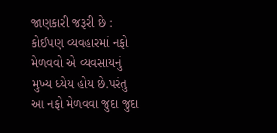જાણકારી જરૂરી છે :
કોઈપણ વ્યવહારમાં નફો મેળવવો એ વ્યવસાયનું મુખ્ય ધ્યેય હોય છે.પરંતુ આ નફો મેળવવા જુદા જુદા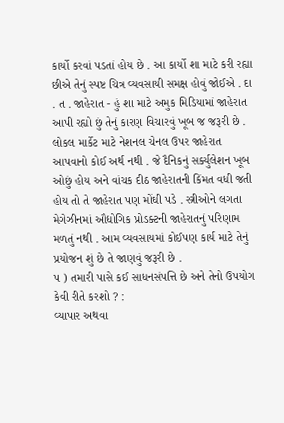કાર્યો કરવાં પડતાં હોય છે . આ કાર્યો શા માટે કરી રહ્યા છીએ તેનું સ્પષ્ટ ચિત્ર વ્યવસાયી સમક્ષ હોવું જોઈએ . દા . ત . જાહેરાત - હું શા માટે અમુક મિડિયામાં જાહેરાત આપી રહ્યો છું તેનું કારણ વિચારવું ખૂબ જ જરૂરી છે . લોકલ માર્કેટ માટે નેશનલ ચેનલ ઉપર જાહેરાત આપવાનો કોઈ અર્થ નથી . જે દૈનિકનું સર્ક્યુલેશન ખૂબ ઓછું હોય અને વાંચક દીઠ જાહેરાતની કિંમત વધી જતી હોય તો તે જાહેરાત પણ મોંઘી પડે . સ્ત્રીઓને લગતા મેગેઝીનમાં ઔદ્યોગિક પ્રોડક્ટની જાહેરાતનું પરિણામ મળતું નથી . આમ વ્યવસાયમાં કોઈપણ કાર્ય માટે તેનું પ્રયોજન શું છે તે જાણવું જરૂરી છે .
પ ) તમારી પાસે કઈ સાધનસંપત્તિ છે અને તેનો ઉપયોગ કેવી રીતે કરશો ? :
વ્યાપાર અથવા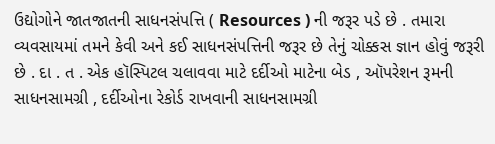ઉદ્યોગોને જાતજાતની સાધનસંપત્તિ ( Resources ) ની જરૂર પડે છે . તમારા વ્યવસાયમાં તમને કેવી અને કઈ સાધનસંપત્તિની જરૂર છે તેનું ચોક્કસ જ્ઞાન હોવું જરૂરી છે . દા . ત . એક હૉસ્પિટલ ચલાવવા માટે દર્દીઓ માટેના બેડ , ઑપરેશન રૂમની સાધનસામગ્રી , દર્દીઓના રેકોર્ડ રાખવાની સાધનસામગ્રી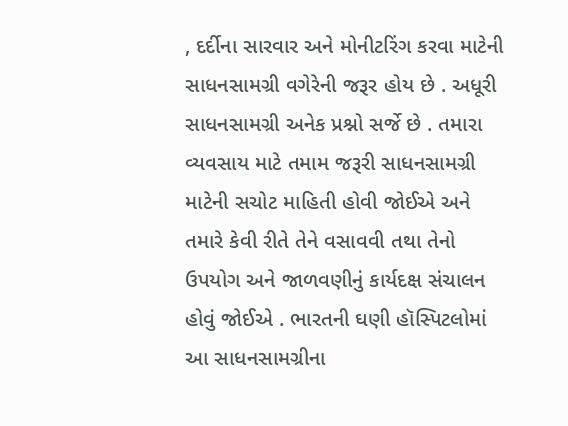, દર્દીના સારવાર અને મોનીટરિંગ કરવા માટેની સાધનસામગ્રી વગેરેની જરૂર હોય છે . અધૂરી સાધનસામગ્રી અનેક પ્રશ્નો સર્જે છે . તમારા વ્યવસાય માટે તમામ જરૂરી સાધનસામગ્રી માટેની સચોટ માહિતી હોવી જોઈએ અને તમારે કેવી રીતે તેને વસાવવી તથા તેનો ઉપયોગ અને જાળવણીનું કાર્યદક્ષ સંચાલન હોવું જોઈએ . ભારતની ઘણી હૉસ્પિટલોમાં આ સાધનસામગ્રીના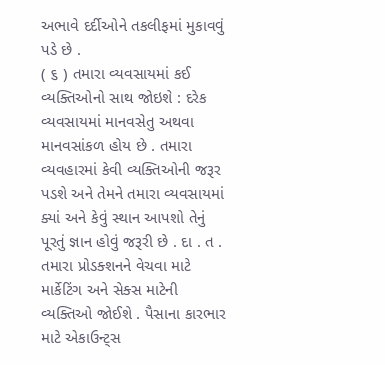અભાવે દર્દીઓને તકલીફમાં મુકાવવું પડે છે .
( ૬ ) તમારા વ્યવસાયમાં કઈ વ્યક્તિઓનો સાથ જોઇશે : દરેક વ્યવસાયમાં માનવસેતુ અથવા માનવસાંકળ હોય છે . તમારા વ્યવહારમાં કેવી વ્યક્તિઓની જરૂર પડશે અને તેમને તમારા વ્યવસાયમાં ક્યાં અને કેવું સ્થાન આપશો તેનું પૂરતું જ્ઞાન હોવું જરૂરી છે . દા . ત . તમારા પ્રોડક્શનને વેચવા માટે માર્કેટિંગ અને સેક્સ માટેની વ્યક્તિઓ જોઈશે . પૈસાના કારભાર માટે એકાઉન્ટ્સ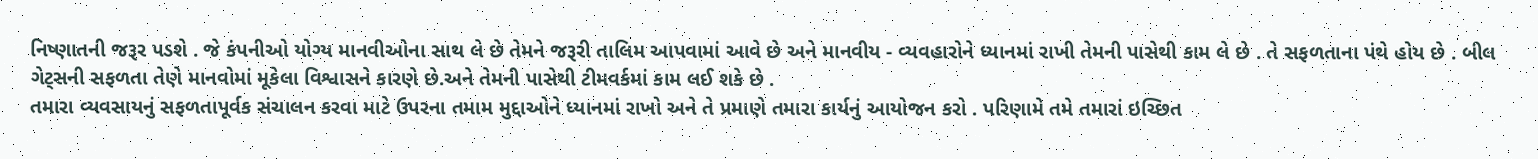નિષ્ણાતની જરૂર પડશે . જે કંપનીઓ યોગ્ય માનવીઓના સાથ લે છે તેમને જરૂરી તાલિમ આપવામાં આવે છે અને માનવીય - વ્યવહારોને ધ્યાનમાં રાખી તેમની પાસેથી કામ લે છે . તે સફળતાના પંથે હોય છે . બીલ ગેટ્સની સફળતા તેણે માનવોમાં મૂકેલા વિશ્વાસને કારણે છે.અને તેમની પાસેથી ટીમવર્કમાં કામ લઈ શકે છે .
તમારા વ્યવસાયનું સફળતાપૂર્વક સંચાલન કરવા માટે ઉપરના તમામ મુદ્દાઓને ધ્યાનમાં રાખો અને તે પ્રમાણે તમારા કાર્યનું આયોજન કરો . પરિણામે તમે તમારાં ઇચ્છિત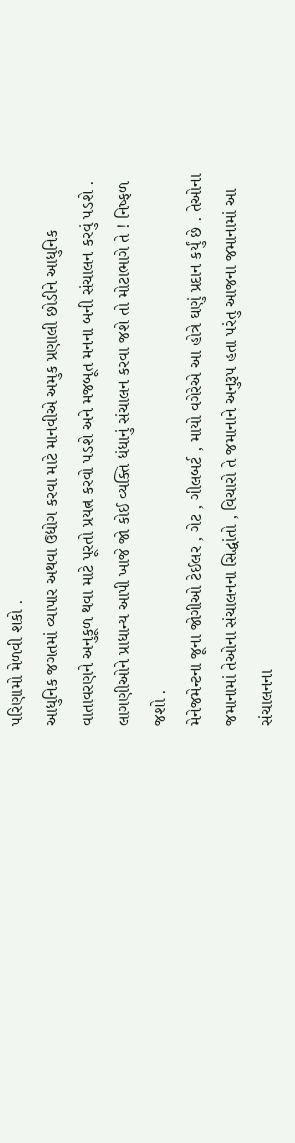પરિણામો મેળવી શકો .
આધુનિક જગતમાં વ્યાપાર અથવા ઉદ્યોગ કરવા માટે માનવીએ અમુક પ્રણાલી છોડીને આધુનિક વાતાવરણને અનુકૂળ થવા માટે પૂરતો પ્રયત્ન કરવો પડશે અને મજબૂત મનના બની સંચાલન કરવું પડશે . લાગણીઓને પ્રાધાન્ય આપી ખાજે જો કોઈ વ્યક્તિ ધંધાનું સંચાલન કરવા જશે તો મોટાભાગે તે ! નિષ્ફળ જશો .
મેનેજમેન્ટના જૂના જોગીઓ ટેઈલર , ગેટ , ગીલબર્ટ , માયો વગેરેએ આ હોત્રે ઘણું પ્રદાન કર્યું છે . તેઓના જમાનામાં તેઓના સંચાલનના સિદ્ધાંતો , વિચારો તે જમાનાને અનુરૂપ હતા પરંતુ આજના જમાનામાં આ સંચાલનના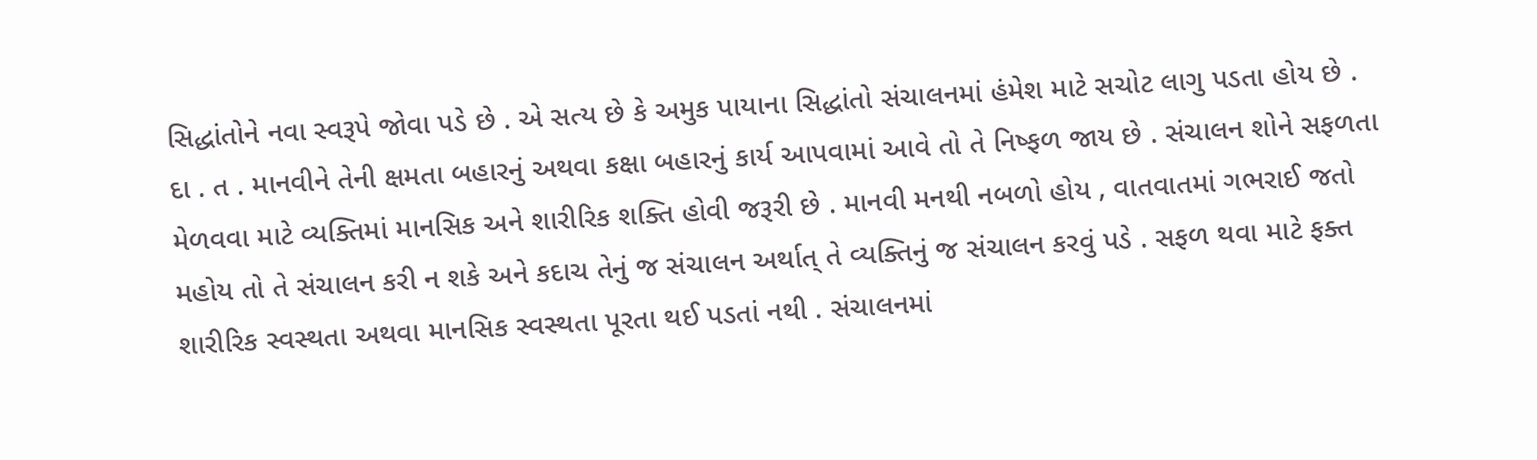સિદ્ધાંતોને નવા સ્વરૂપે જોવા પડે છે . એ સત્ય છે કે અમુક પાયાના સિદ્ધાંતો સંચાલનમાં હંમેશ માટે સચોટ લાગુ પડતા હોય છે . દા . ત . માનવીને તેની ક્ષમતા બહારનું અથવા કક્ષા બહારનું કાર્ય આપવામાં આવે તો તે નિષ્ફળ જાય છે . સંચાલન શોને સફળતા મેળવવા માટે વ્યક્તિમાં માનસિક અને શારીરિક શક્તિ હોવી જરૂરી છે . માનવી મનથી નબળો હોય , વાતવાતમાં ગભરાઈ જતો મહોય તો તે સંચાલન કરી ન શકે અને કદાચ તેનું જ સંચાલન અર્થાત્ તે વ્યક્તિનું જ સંચાલન કરવું પડે . સફળ થવા માટે ફક્ત શારીરિક સ્વસ્થતા અથવા માનસિક સ્વસ્થતા પૂરતા થઈ પડતાં નથી . સંચાલનમાં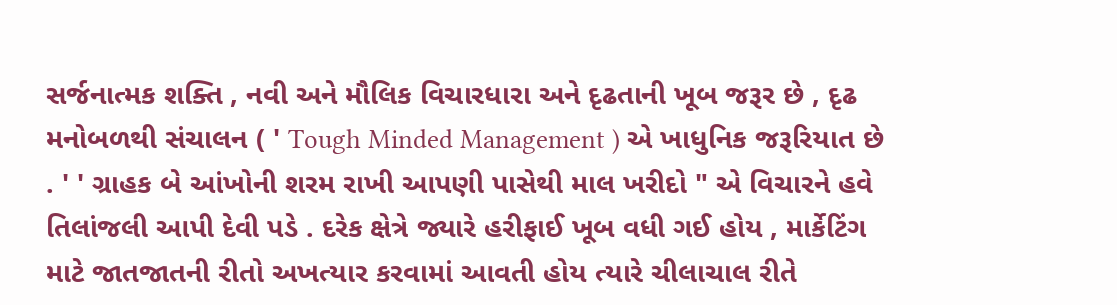સર્જનાત્મક શક્તિ , નવી અને મૌલિક વિચારધારા અને દૃઢતાની ખૂબ જરૂર છે , દૃઢ મનોબળથી સંચાલન ( ' Tough Minded Management ) એ ખાધુનિક જરૂરિયાત છે . ' ' ગ્રાહક બે આંખોની શરમ રાખી આપણી પાસેથી માલ ખરીદો " એ વિચારને હવે તિલાંજલી આપી દેવી પડે . દરેક ક્ષેત્રે જ્યારે હરીફાઈ ખૂબ વધી ગઈ હોય , માર્કેટિંગ માટે જાતજાતની રીતો અખત્યાર કરવામાં આવતી હોય ત્યારે ચીલાચાલ રીતે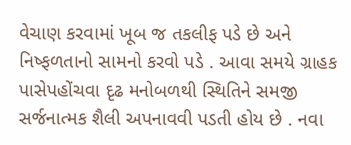વેચાણ કરવામાં ખૂબ જ તકલીફ પડે છે અને નિષ્ફળતાનો સામનો કરવો પડે . આવા સમયે ગ્રાહક પાસેપહોંચવા દૃઢ મનોબળથી સ્થિતિને સમજી સર્જનાત્મક શૈલી અપનાવવી પડતી હોય છે . નવા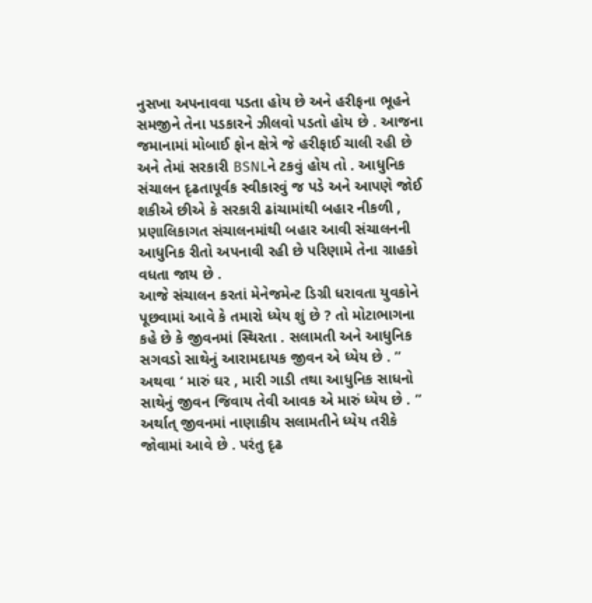નુસખા અપનાવવા પડતા હોય છે અને હરીફના ભૂહને સમજીને તેના પડકારને ઝીલવો પડતો હોય છે . આજના જમાનામાં મોબાઈ ફોન ક્ષેત્રે જે હરીફાઈ ચાલી રહી છે અને તેમાં સરકારી BSNLને ટકવું હોય તો . આધુનિક સંચાલન દૃઢતાપૂર્વક સ્વીકારવું જ પડે અને આપણે જોઈ શકીએ છીએ કે સરકારી ઢાંચામાંથી બહાર નીકળી , પ્રણાલિકાગત સંચાલનમાંથી બહાર આવી સંચાલનની આધુનિક રીતો અપનાવી રહી છે પરિણામે તેના ગ્રાહકો વધતા જાય છે .
આજે સંચાલન કરતાં મેનેજમેન્ટ ડિગ્રી ધરાવતા યુવકોને પૂછવામાં આવે કે તમારો ધ્યેય શું છે ? તો મોટાભાગના કહે છે કે જીવનમાં સ્થિરતા . સલામતી અને આધુનિક સગવડો સાથેનું આરામદાયક જીવન એ ધ્યેય છે . ” અથવા ‘ મારું ઘર , મારી ગાડી તથા આધુનિક સાધનો સાથેનું જીવન જિવાય તેવી આવક એ મારું ધ્યેય છે . ” અર્થાત્ જીવનમાં નાણાકીય સલામતીને ધ્યેય તરીકે જોવામાં આવે છે . પરંતુ દૃઢ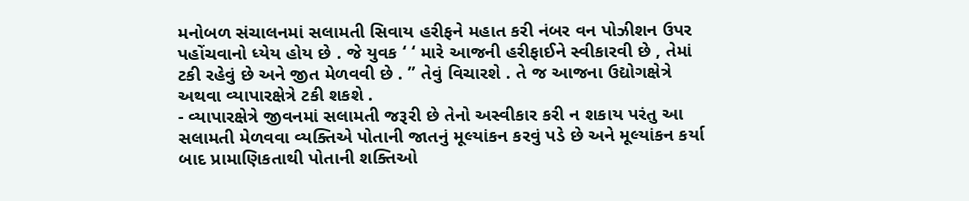મનોબળ સંચાલનમાં સલામતી સિવાય હરીફને મહાત કરી નંબર વન પોઝીશન ઉપર પહોંચવાનો ધ્યેય હોય છે . જે યુવક ‘ ‘ મારે આજની હરીફાઈને સ્વીકારવી છે , તેમાં ટકી રહેવું છે અને જીત મેળવવી છે . ” તેવું વિચારશે . તે જ આજના ઉદ્યોગક્ષેત્રે અથવા વ્યાપારક્ષેત્રે ટકી શકશે .
- વ્યાપારક્ષેત્રે જીવનમાં સલામતી જરૂરી છે તેનો અસ્વીકાર કરી ન શકાય પરંતુ આ સલામતી મેળવવા વ્યક્તિએ પોતાની જાતનું મૂલ્યાંકન કરવું પડે છે અને મૂલ્યાંકન કર્યા બાદ પ્રામાણિકતાથી પોતાની શક્તિઓ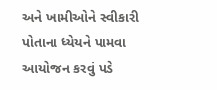અને ખામીઓને સ્વીકારી પોતાના ધ્યેયને પામવા આયોજન કરવું પડે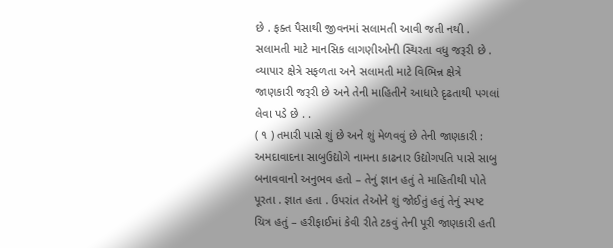છે . ફક્ત પૈસાથી જીવનમાં સલામતી આવી જતી નથી . સલામતી માટે માનસિક લાગણીઓની સ્થિરતા વધુ જરૂરી છે . વ્યાપાર ક્ષેત્રે સફળતા અને સલામતી માટે વિભિન્ન ક્ષેત્રે જાણકારી જરૂરી છે અને તેની માહિતીને આધારે દૃઢતાથી પગલાં લેવા પડે છે . .
( ૧ ) તમારી પાસે શું છે અને શું મેળવવું છે તેની જાણકારી :
અમદાવાદના સાબુઉદ્યોગે નામના કાઢનાર ઉદ્યોગપતિ પાસે સાબુ બનાવવાનો અનુભવ હતો – તેનું જ્ઞાન હતું તે માહિતીથી પોતે પૂરતા . જ્ઞાત હતા . ઉપરાંત તેઓને શું જોઈતું હતું તેનું સ્પષ્ટ ચિત્ર હતું – હરીફાઈમાં કેવી રીતે ટકવું તેની પૂરી જાણકારી હતી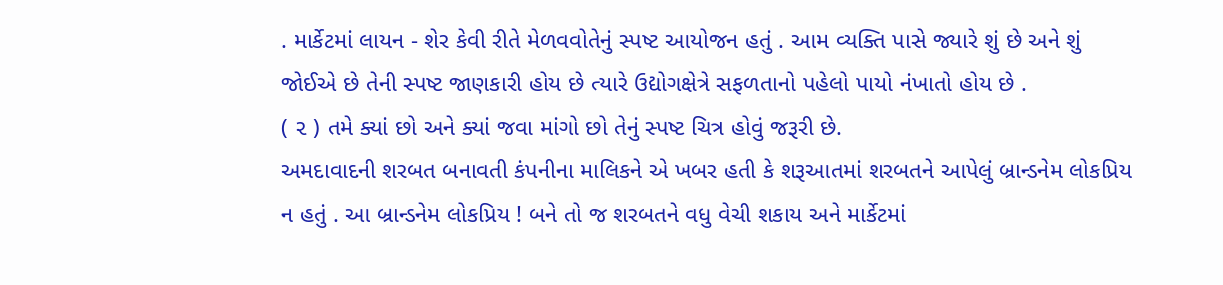. માર્કેટમાં લાયન - શેર કેવી રીતે મેળવવોતેનું સ્પષ્ટ આયોજન હતું . આમ વ્યક્તિ પાસે જ્યારે શું છે અને શું જોઈએ છે તેની સ્પષ્ટ જાણકારી હોય છે ત્યારે ઉદ્યોગક્ષેત્રે સફળતાનો પહેલો પાયો નંખાતો હોય છે .
( ૨ ) તમે ક્યાં છો અને ક્યાં જવા માંગો છો તેનું સ્પષ્ટ ચિત્ર હોવું જરૂરી છે.
અમદાવાદની શરબત બનાવતી કંપનીના માલિકને એ ખબર હતી કે શરૂઆતમાં શરબતને આપેલું બ્રાન્ડનેમ લોકપ્રિય ન હતું . આ બ્રાન્ડનેમ લોકપ્રિય ! બને તો જ શરબતને વધુ વેચી શકાય અને માર્કેટમાં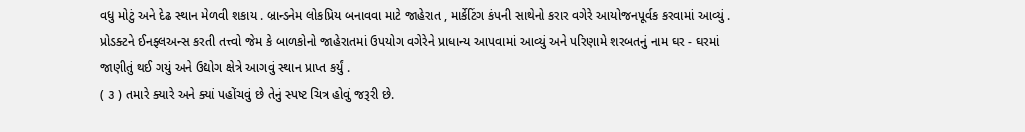વધુ મોટું અને દેઢ સ્થાન મેળવી શકાય . બ્રાન્ડનેમ લોકપ્રિય બનાવવા માટે જાહેરાત , માર્કેટિંગ કંપની સાથેનો કરાર વગેરે આયોજનપૂર્વક કરવામાં આવ્યું . પ્રોડક્ટને ઈનફ્લઅન્સ કરતી તત્ત્વો જેમ કે બાળકોનો જાહેરાતમાં ઉપયોગ વગેરેને પ્રાધાન્ય આપવામાં આવ્યું અને પરિણામે શરબતનું નામ ઘર - ઘરમાં જાણીતું થઈ ગયું અને ઉદ્યોગ ક્ષેત્રે આગવું સ્થાન પ્રાપ્ત કર્યું .
( ૩ ) તમારે ક્યારે અને ક્યાં પહોંચવું છે તેનું સ્પષ્ટ ચિત્ર હોવું જરૂરી છે.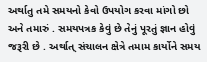અર્થાતુ તમે સમયનો કેવો ઉપયોગ કરવા માંગો છો અને તમારું . સમયપત્રક કેવું છે તેનું પૂરતું જ્ઞાન હોવું જરૂરી છે . અર્થાત્ સંચાલન ક્ષેત્રે તમામ કાર્યોને સમય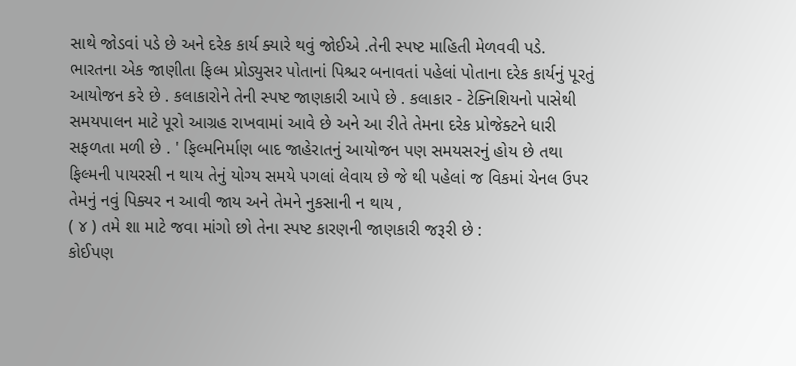સાથે જોડવાં પડે છે અને દરેક કાર્ય ક્યારે થવું જોઈએ .તેની સ્પષ્ટ માહિતી મેળવવી પડે.
ભારતના એક જાણીતા ફિલ્મ પ્રોડ્યુસર પોતાનાં પિશ્ચર બનાવતાં પહેલાં પોતાના દરેક કાર્યનું પૂરતું આયોજન કરે છે . કલાકારોને તેની સ્પષ્ટ જાણકારી આપે છે . કલાકાર - ટેક્નિશિયનો પાસેથી સમયપાલન માટે પૂરો આગ્રહ રાખવામાં આવે છે અને આ રીતે તેમના દરેક પ્રોજેક્ટને ધારી સફળતા મળી છે . ' ફિલ્મનિર્માણ બાદ જાહેરાતનું આયોજન પણ સમયસરનું હોય છે તથા ફિલ્મની પાયરસી ન થાય તેનું યોગ્ય સમયે પગલાં લેવાય છે જે થી પહેલાં જ વિકમાં ચેનલ ઉપર તેમનું નવું પિક્યર ન આવી જાય અને તેમને નુકસાની ન થાય ,
( ૪ ) તમે શા માટે જવા માંગો છો તેના સ્પષ્ટ કારણની જાણકારી જરૂરી છે :
કોઈપણ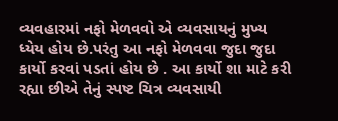વ્યવહારમાં નફો મેળવવો એ વ્યવસાયનું મુખ્ય ધ્યેય હોય છે.પરંતુ આ નફો મેળવવા જુદા જુદા કાર્યો કરવાં પડતાં હોય છે . આ કાર્યો શા માટે કરી રહ્યા છીએ તેનું સ્પષ્ટ ચિત્ર વ્યવસાયી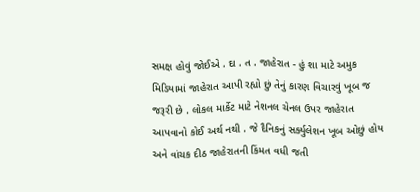સમક્ષ હોવું જોઈએ . દા . ત . જાહેરાત - હું શા માટે અમુક મિડિયામાં જાહેરાત આપી રહ્યો છું તેનું કારણ વિચારવું ખૂબ જ જરૂરી છે . લોકલ માર્કેટ માટે નેશનલ ચેનલ ઉપર જાહેરાત આપવાનો કોઈ અર્થ નથી . જે દૈનિકનું સર્ક્યુલેશન ખૂબ ઓછું હોય અને વાંચક દીઠ જાહેરાતની કિંમત વધી જતી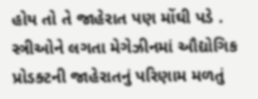હોય તો તે જાહેરાત પણ મોંઘી પડે . સ્ત્રીઓને લગતા મેગેઝીનમાં ઔદ્યોગિક પ્રોડક્ટની જાહેરાતનું પરિણામ મળતું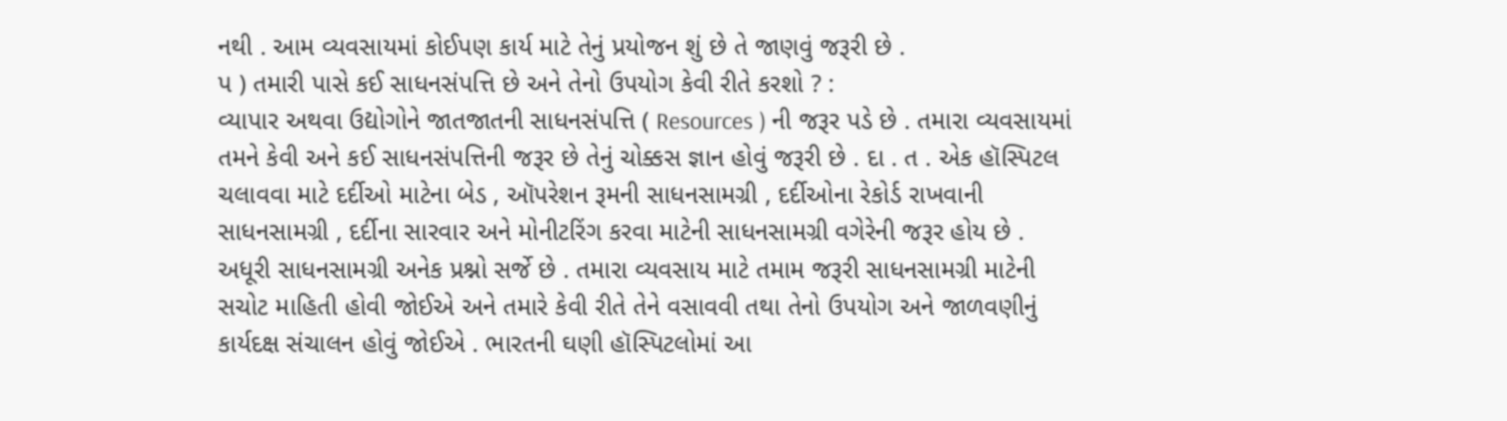નથી . આમ વ્યવસાયમાં કોઈપણ કાર્ય માટે તેનું પ્રયોજન શું છે તે જાણવું જરૂરી છે .
પ ) તમારી પાસે કઈ સાધનસંપત્તિ છે અને તેનો ઉપયોગ કેવી રીતે કરશો ? :
વ્યાપાર અથવા ઉદ્યોગોને જાતજાતની સાધનસંપત્તિ ( Resources ) ની જરૂર પડે છે . તમારા વ્યવસાયમાં તમને કેવી અને કઈ સાધનસંપત્તિની જરૂર છે તેનું ચોક્કસ જ્ઞાન હોવું જરૂરી છે . દા . ત . એક હૉસ્પિટલ ચલાવવા માટે દર્દીઓ માટેના બેડ , ઑપરેશન રૂમની સાધનસામગ્રી , દર્દીઓના રેકોર્ડ રાખવાની સાધનસામગ્રી , દર્દીના સારવાર અને મોનીટરિંગ કરવા માટેની સાધનસામગ્રી વગેરેની જરૂર હોય છે . અધૂરી સાધનસામગ્રી અનેક પ્રશ્નો સર્જે છે . તમારા વ્યવસાય માટે તમામ જરૂરી સાધનસામગ્રી માટેની સચોટ માહિતી હોવી જોઈએ અને તમારે કેવી રીતે તેને વસાવવી તથા તેનો ઉપયોગ અને જાળવણીનું કાર્યદક્ષ સંચાલન હોવું જોઈએ . ભારતની ઘણી હૉસ્પિટલોમાં આ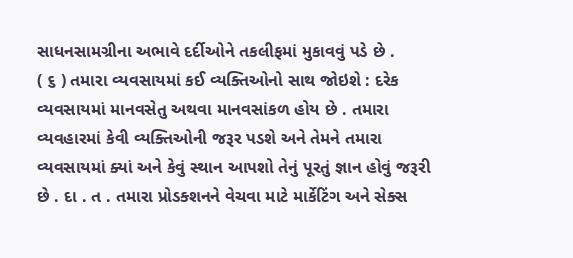સાધનસામગ્રીના અભાવે દર્દીઓને તકલીફમાં મુકાવવું પડે છે .
( ૬ ) તમારા વ્યવસાયમાં કઈ વ્યક્તિઓનો સાથ જોઇશે : દરેક વ્યવસાયમાં માનવસેતુ અથવા માનવસાંકળ હોય છે . તમારા વ્યવહારમાં કેવી વ્યક્તિઓની જરૂર પડશે અને તેમને તમારા વ્યવસાયમાં ક્યાં અને કેવું સ્થાન આપશો તેનું પૂરતું જ્ઞાન હોવું જરૂરી છે . દા . ત . તમારા પ્રોડક્શનને વેચવા માટે માર્કેટિંગ અને સેક્સ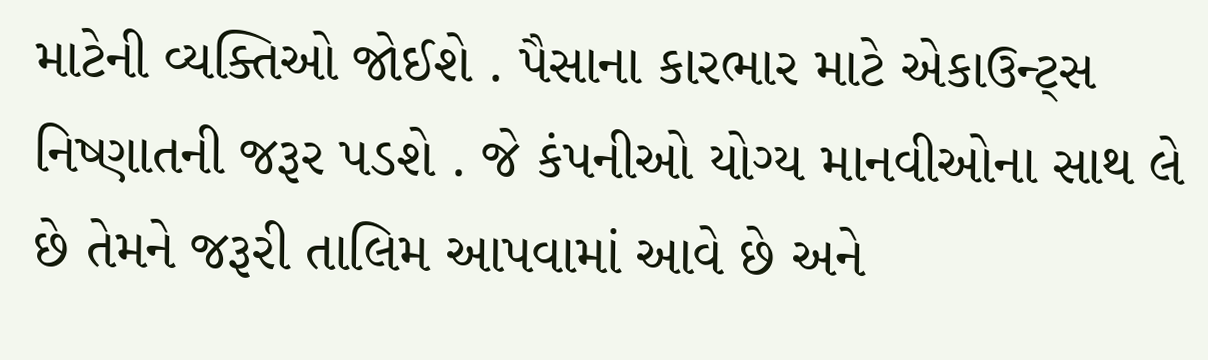માટેની વ્યક્તિઓ જોઈશે . પૈસાના કારભાર માટે એકાઉન્ટ્સ નિષ્ણાતની જરૂર પડશે . જે કંપનીઓ યોગ્ય માનવીઓના સાથ લે છે તેમને જરૂરી તાલિમ આપવામાં આવે છે અને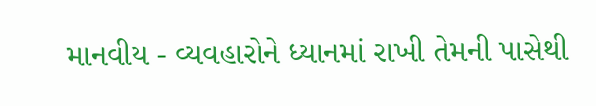માનવીય - વ્યવહારોને ધ્યાનમાં રાખી તેમની પાસેથી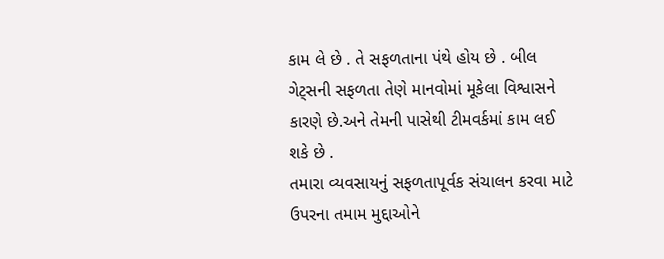કામ લે છે . તે સફળતાના પંથે હોય છે . બીલ ગેટ્સની સફળતા તેણે માનવોમાં મૂકેલા વિશ્વાસને કારણે છે.અને તેમની પાસેથી ટીમવર્કમાં કામ લઈ શકે છે .
તમારા વ્યવસાયનું સફળતાપૂર્વક સંચાલન કરવા માટે ઉપરના તમામ મુદ્દાઓને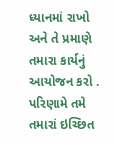ધ્યાનમાં રાખો અને તે પ્રમાણે તમારા કાર્યનું આયોજન કરો . પરિણામે તમે તમારાં ઇચ્છિત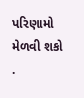પરિણામો મેળવી શકો .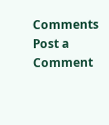Comments
Post a Comment